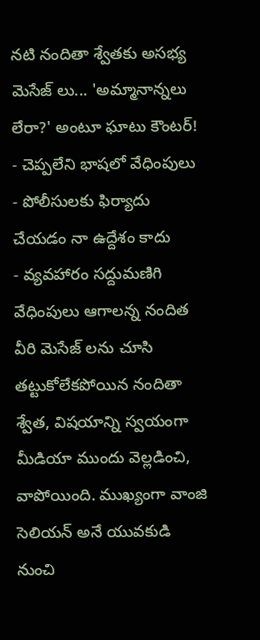నటి నందితా శ్వేతకు అసభ్య మెసేజ్ లు... 'అమ్మానాన్నలు లేరా?' అంటూ ఘాటు కౌంటర్!
- చెప్పలేని భాషలో వేధింపులు
- పోలీసులకు ఫిర్యాదు చేయడం నా ఉద్దేశం కాదు
- వ్యవహారం సద్దుమణిగి వేధింపులు ఆగాలన్న నందిత
వీరి మెసేజ్ లను చూసి తట్టుకోలేకపోయిన నందితా శ్వేత, విషయాన్ని స్వయంగా మీడియా ముందు వెల్లడించి, వాపోయింది. ముఖ్యంగా వాంజి సెలియన్ అనే యువకుడి నుంచి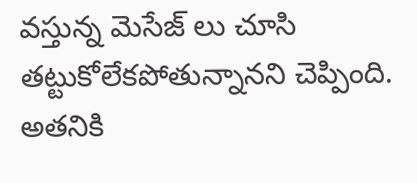వస్తున్న మెసేజ్ లు చూసి తట్టుకోలేకపోతున్నానని చెప్పింది.
అతనికి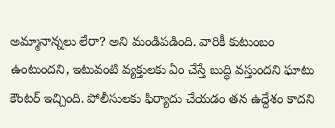అమ్మానాన్నలు లేరా? అని మండిపడింది. వారికీ కుటుంబం ఉంటుందని, ఇటువంటి వ్యక్తులకు ఏం చేస్తే బుద్ధి వస్తుందని ఘాటు కౌంటర్ ఇచ్చింది. పోలీసులకు ఫిర్యాదు చేయడం తన ఉద్దేశం కాదని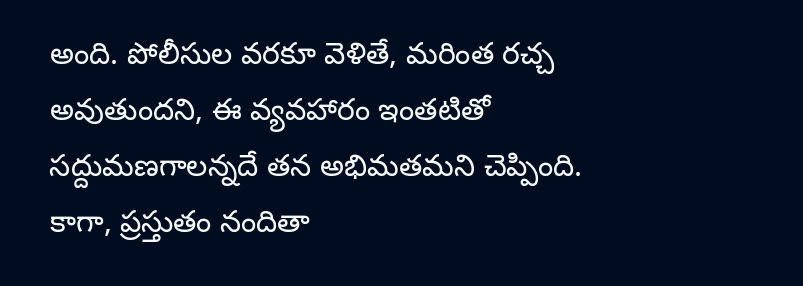అంది. పోలీసుల వరకూ వెళితే, మరింత రచ్చ అవుతుందని, ఈ వ్యవహారం ఇంతటితో సద్దుమణగాలన్నదే తన అభిమతమని చెప్పింది. కాగా, ప్రస్తుతం నందితా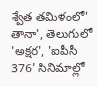శ్వేత తమిళంలో' తానా', తెలుగులో 'అక్షర', 'ఐపీసీ 376' సినిమాల్లో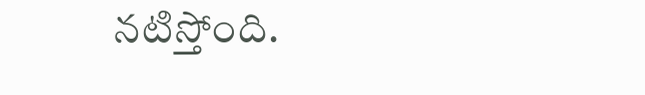నటిస్తోంది.